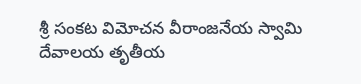శ్రీ సంకట విమోచన వీరాంజనేయ స్వామి దేవాలయ తృతీయ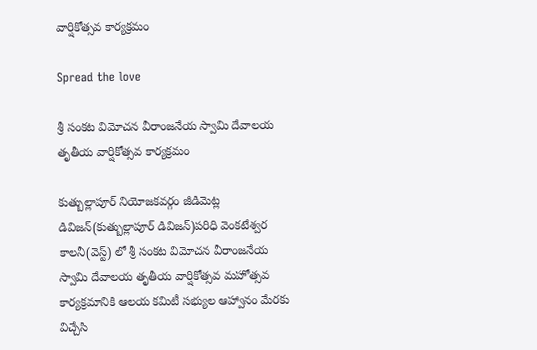వార్షికోత్సవ కార్యక్రమం

Spread the love

శ్రీ సంకట విమోచన వీరాంజనేయ స్వామి దేవాలయ తృతీయ వార్షికోత్సవ కార్యక్రమం

కుత్బుల్లాపూర్ నియోజకవర్గం జీడిమెట్ల డివిజన్(కుత్బుల్లాపూర్ డివిజన్)పరిధి వెంకటేశ్వర కాలనీ(వెస్ట్) లో శ్రీ సంకట విమోచన వీరాంజనేయ స్వామి దేవాలయ తృతీయ వార్షికోత్సవ మహోత్సవ కార్యక్రమానికి ఆలయ కమిటీ సభ్యుల ఆహ్వానం మేరకు విచ్చేసి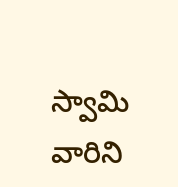స్వామి వారిని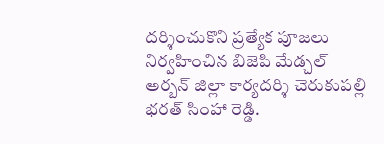దర్శించుకొని ప్రత్యేక పూజలు నిర్వహించిన బిజెపి మేడ్చల్ అర్బన్ జిల్లా కార్యదర్శి చెరుకుపల్లి భరత్ సింహా రెడ్డి.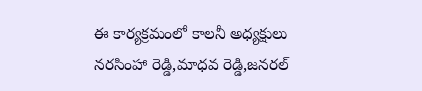ఈ కార్యక్రమంలో కాలనీ అధ్యక్షులు నరసింహా రెడ్డి,మాధవ రెడ్డి,జనరల్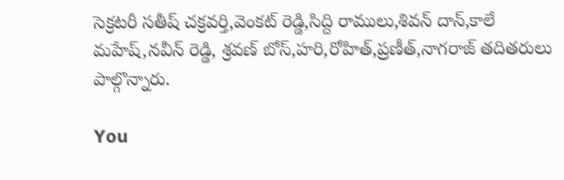సెక్రటరీ సతీష్ చక్రవర్తి,వెంకట్ రెడ్డి,సిద్ది రాములు,శివన్ దాన్,కాలే మహేష్,నవీన్ రెడ్డి, శ్రవణ్ బోస్,హరి,రోహిత్,ప్రణీత్,నాగరాజ్ తదితరులు పాల్గొన్నారు.

You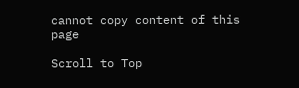cannot copy content of this page

Scroll to Top